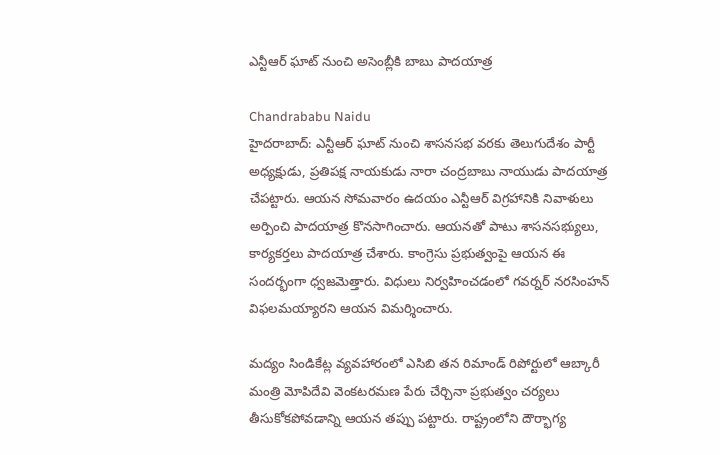ఎన్టీఆర్ ఘాట్ నుంచి అసెంబ్లీకి బాబు పాదయాత్ర

Chandrababu Naidu
హైదరాబాద్: ఎన్టీఆర్ ఘాట్ నుంచి శాసనసభ వరకు తెలుగుదేశం పార్టీ అధ్యక్షుడు, ప్రతిపక్ష నాయకుడు నారా చంద్రబాబు నాయుడు పాదయాత్ర చేపట్టారు. ఆయన సోమవారం ఉదయం ఎన్టీఆర్ విగ్రహానికి నివాళులు అర్పించి పాదయాత్ర కొనసాగించారు. ఆయనతో పాటు శాసనసభ్యులు, కార్యకర్తలు పాదయాత్ర చేశారు. కాంగ్రెసు ప్రభుత్వంపై ఆయన ఈ సందర్భంగా ధ్వజమెత్తారు. విధులు నిర్వహించడంలో గవర్నర్ నరసింహన్ విఫలమయ్యారని ఆయన విమర్శించారు.

మద్యం సిండికేట్ల వ్యవహారంలో ఎసిబి తన రిమాండ్ రిపోర్టులో ఆబ్కారీ మంత్రి మోపిదేవి వెంకటరమణ పేరు చేర్చినా ప్రభుత్వం చర్యలు తీసుకోకపోవడాన్ని ఆయన తప్పు పట్టారు. రాష్ట్రంలోని దౌర్భాగ్య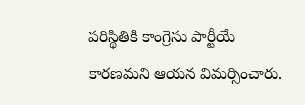పరిస్థితికి కాంగ్రెసు పార్టీయే కారణమని ఆయన విమర్సించారు.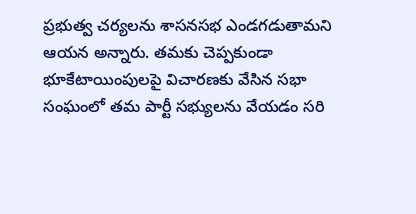ప్రభుత్వ చర్యలను శాసనసభ ఎండగడుతామని ఆయన అన్నారు. తమకు చెప్పకుండా భూకేటాయింపులపై విచారణకు వేసిన సభా సంఘంలో తమ పార్టీ సభ్యులను వేయడం సరి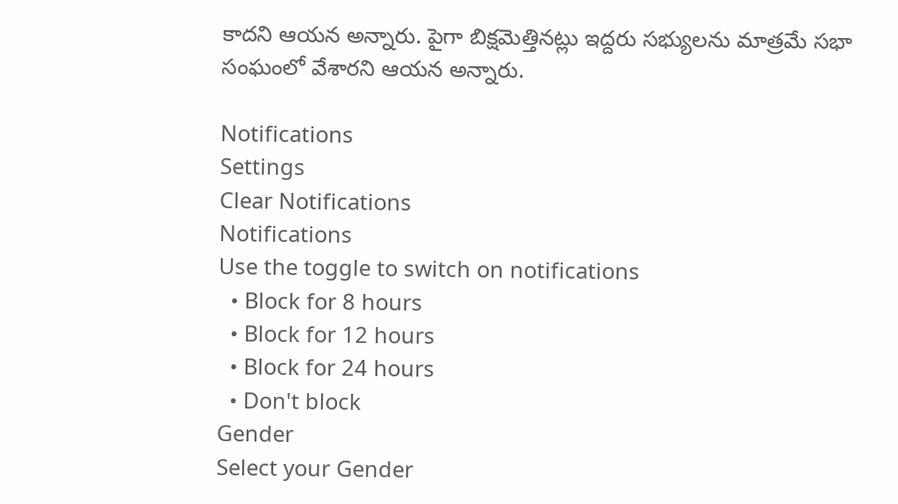కాదని ఆయన అన్నారు. పైగా బిక్షమెత్తినట్లు ఇద్దరు సభ్యులను మాత్రమే సభా సంఘంలో వేశారని ఆయన అన్నారు.

Notifications
Settings
Clear Notifications
Notifications
Use the toggle to switch on notifications
  • Block for 8 hours
  • Block for 12 hours
  • Block for 24 hours
  • Don't block
Gender
Select your Gender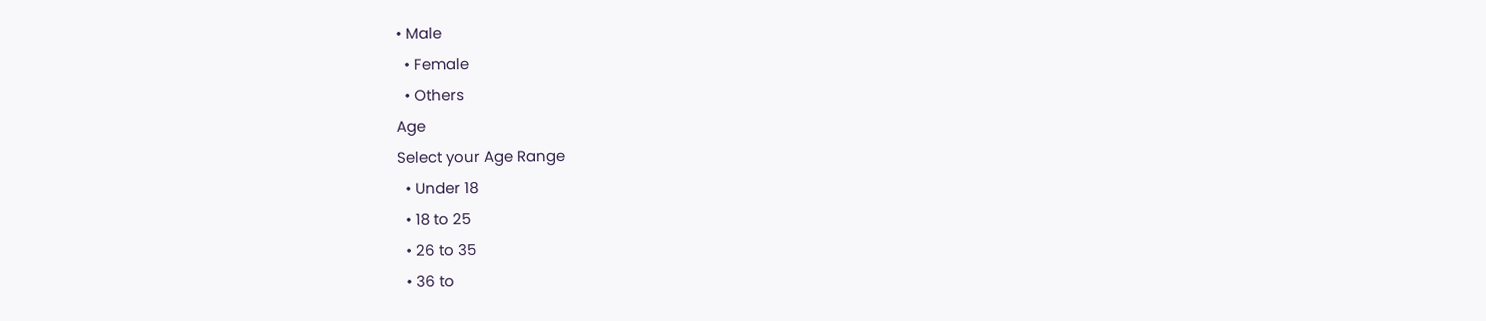• Male
  • Female
  • Others
Age
Select your Age Range
  • Under 18
  • 18 to 25
  • 26 to 35
  • 36 to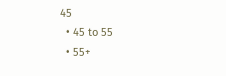45
  • 45 to 55
  • 55+